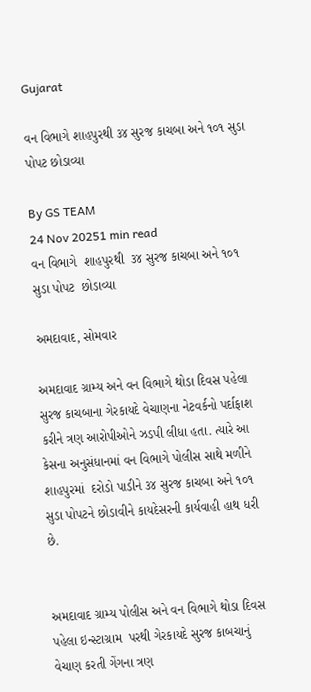Gujarat

વન વિભાગે શાહપુરથી ૩૪ સુરજ કાચબા અને ૧૦૧ સુડા પોપટ છોડાવ્યા

By GS TEAM
24 Nov 20251 min read
વન વિભાગે  શાહપુરથી  ૩૪ સુરજ કાચબા અને ૧૦૧  સુડા પોપટ  છોડાવ્યા

અમદાવાદ, સોમવાર

અમદાવાદ ગ્રામ્ય અને વન વિભાગે થોડા દિવસ પહેલા સુરજ કાચબાના ગેરકાયદે વેચાણના નેટવર્કનો પર્દાફાશ કરીને ત્રણ આરોપીઓને ઝડપી લીધા હતા. ત્યારે આ કેસના અનુસંધાનમાં વન વિભાગે પોલીસ સાથે મળીને શાહપુરમાં  દરોડો પાડીને ૩૪ સુરજ કાચબા અને ૧૦૧ સુડા પોપટને છોડાવીને કાયદેસરની કાર્યવાહી હાથ ધરી છે.


અમદાવાદ ગ્રામ્ય પોલીસ અને વન વિભાગે થોડા દિવસ પહેલા ઇન્સ્ટાગ્રામ  પરથી ગેરકાયદે સુરજ કાબચાનું વેચાણ કરતી ગેંગના ત્રણ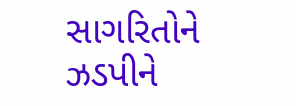સાગરિતોને ઝડપીને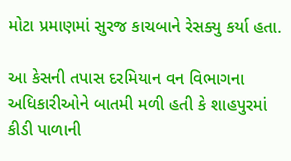મોટા પ્રમાણમાં સુરજ કાચબાને રેસક્યુ કર્યા હતા.

આ કેસની તપાસ દરમિયાન વન વિભાગના અધિકારીઓને બાતમી મળી હતી કે શાહપુરમાં કીડી પાળાની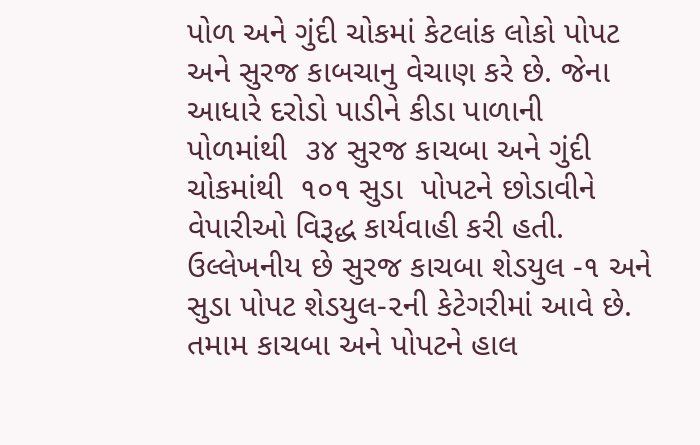પોળ અને ગુંદી ચોકમાં કેટલાંક લોકો પોપટ અને સુરજ કાબચાનુ વેચાણ કરે છે. જેના આધારે દરોડો પાડીને કીડા પાળાની પોળમાંથી  ૩૪ સુરજ કાચબા અને ગુંદી ચોકમાંથી  ૧૦૧ સુડા  પોપટને છોડાવીને વેપારીઓ વિરૂદ્ધ કાર્યવાહી કરી હતી. ઉલ્લેખનીય છે સુરજ કાચબા શેડયુલ -૧ અને સુડા પોપટ શેડયુલ-૨ની કેટેગરીમાં આવે છે. તમામ કાચબા અને પોપટને હાલ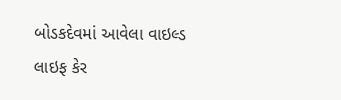બોડકદેવમાં આવેલા વાઇલ્ડ લાઇફ કેર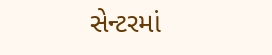સેન્ટરમાં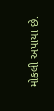મોકલી અપાયા છે.